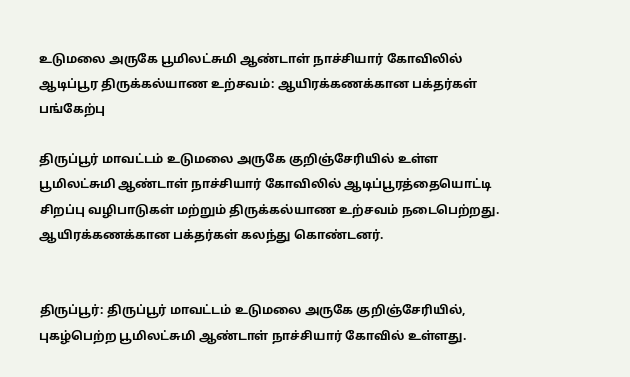உடுமலை அருகே பூமிலட்சுமி ஆண்டாள் நாச்சியார் கோவிலில் ஆடிப்பூர திருக்கல்யாண உற்சவம்: ஆயிரக்கணக்கான பக்தர்கள் பங்கேற்பு

திருப்பூர் மாவட்டம் உடுமலை அருகே குறிஞ்சேரியில் உள்ள பூமிலட்சுமி ஆண்டாள் நாச்சியார் கோவிலில் ஆடிப்பூரத்தையொட்டி சிறப்பு வழிபாடுகள் மற்றும் திருக்கல்யாண உற்சவம் நடைபெற்றது. ஆயிரக்கணக்கான பக்தர்கள் கலந்து கொண்டனர்.


திருப்பூர்: திருப்பூர் மாவட்டம் உடுமலை அருகே குறிஞ்சேரியில், புகழ்பெற்ற பூமிலட்சுமி ஆண்டாள் நாச்சியார் கோவில் உள்ளது.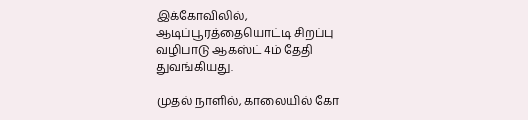இக்கோவிலில், ஆடிப்பூரத்தையொட்டி சிறப்பு வழிபாடு ஆகஸ்ட் 4ம் தேதி துவங்கியது.

முதல் நாளில், காலையில் கோ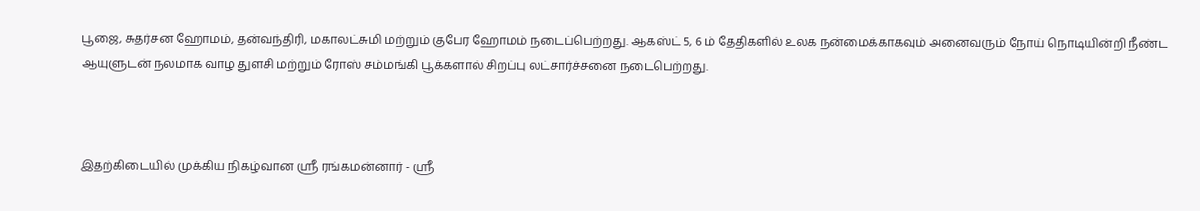பூஜை, சுதர்சன ஹோமம், தன்வந்திரி, மகாலட்சுமி மற்றும் குபேர ஹோமம் நடைப்பெற்றது. ஆகஸ்ட் 5, 6 ம் தேதிகளில் உலக நன்மைக்காகவும் அனைவரும் நோய் நொடியின்றி நீண்ட ஆயுளுடன் நலமாக வாழ துளசி மற்றும் ரோஸ் சம்மங்கி பூக்களால் சிறப்பு லட்சார்ச்சனை நடைபெற்றது.



இதற்கிடையில் முக்கிய நிகழ்வான ஸ்ரீ ரங்கமன்னார் - ஸ்ரீ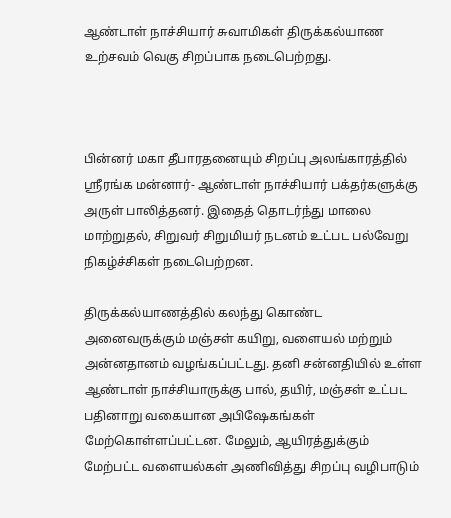ஆண்டாள் நாச்சியார் சுவாமிகள் திருக்கல்யாண உற்சவம் வெகு சிறப்பாக நடைபெற்றது.



பின்னர் மகா தீபாரதனையும் சிறப்பு அலங்காரத்தில் ஸ்ரீரங்க மன்னார்- ஆண்டாள் நாச்சியார் பக்தர்களுக்கு அருள் பாலித்தனர். இதைத் தொடர்ந்து மாலை மாற்றுதல், சிறுவர் சிறுமியர் நடனம் உட்பட பல்வேறு நிகழ்ச்சிகள் நடைபெற்றன.

திருக்கல்யாணத்தில் கலந்து கொண்ட அனைவருக்கும் மஞ்சள் கயிறு, வளையல் மற்றும் அன்னதானம் வழங்கப்பட்டது. தனி சன்னதியில் உள்ள ஆண்டாள் நாச்சியாருக்கு பால், தயிர், மஞ்சள் உட்பட பதினாறு வகையான அபிஷேகங்கள் மேற்கொள்ளப்பட்டன. மேலும், ஆயிரத்துக்கும் மேற்பட்ட வளையல்கள் அணிவித்து சிறப்பு வழிபாடும்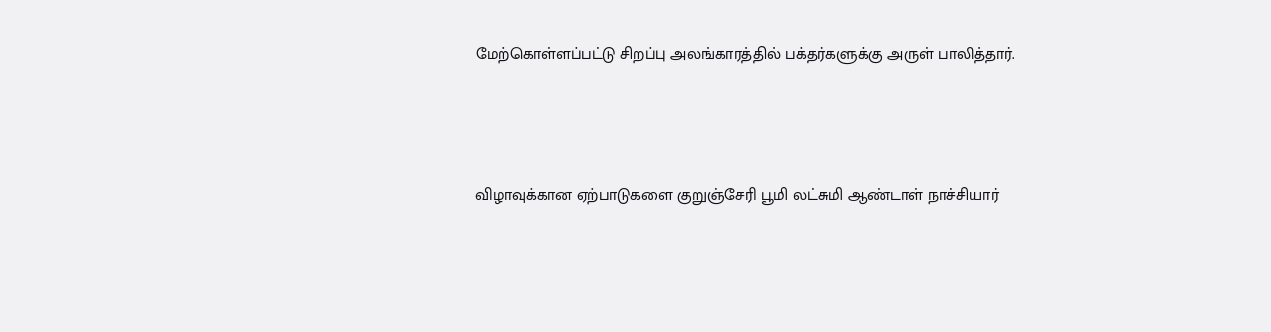மேற்கொள்ளப்பட்டு சிறப்பு அலங்காரத்தில் பக்தர்களுக்கு அருள் பாலித்தார்.



விழாவுக்கான ஏற்பாடுகளை குறுஞ்சேரி பூமி லட்சுமி ஆண்டாள் நாச்சியார்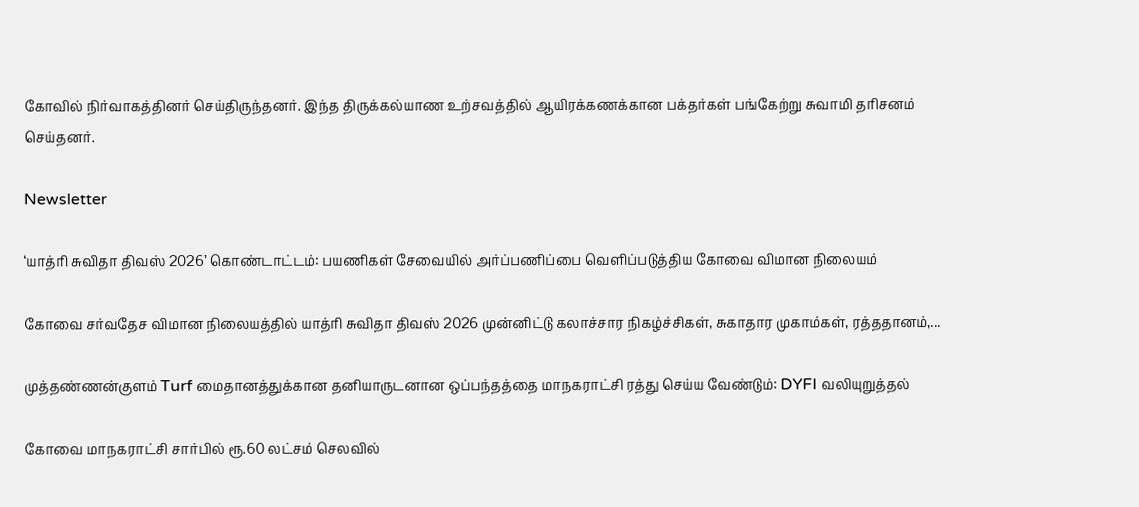கோவில் நிர்வாகத்தினர் செய்திருந்தனர். இந்த திருக்கல்யாண உற்சவத்தில் ஆயிரக்கணக்கான பக்தர்கள் பங்கேற்று சுவாமி தரிசனம் செய்தனர்.

Newsletter

‘யாத்ரி சுவிதா திவஸ் 2026’ கொண்டாட்டம்: பயணிகள் சேவையில் அர்ப்பணிப்பை வெளிப்படுத்திய கோவை விமான நிலையம்

கோவை சர்வதேச விமான நிலையத்தில் யாத்ரி சுவிதா திவஸ் 2026 முன்னிட்டு கலாச்சார நிகழ்ச்சிகள், சுகாதார முகாம்கள், ரத்ததானம்,...

முத்தண்ணன்குளம் Turf மைதானத்துக்கான தனியாருடனான ஒப்பந்தத்தை மாநகராட்சி ரத்து செய்ய வேண்டும்: DYFI வலியுறுத்தல்

கோவை மாநகராட்சி சார்பில் ரூ.60 லட்சம் செலவில்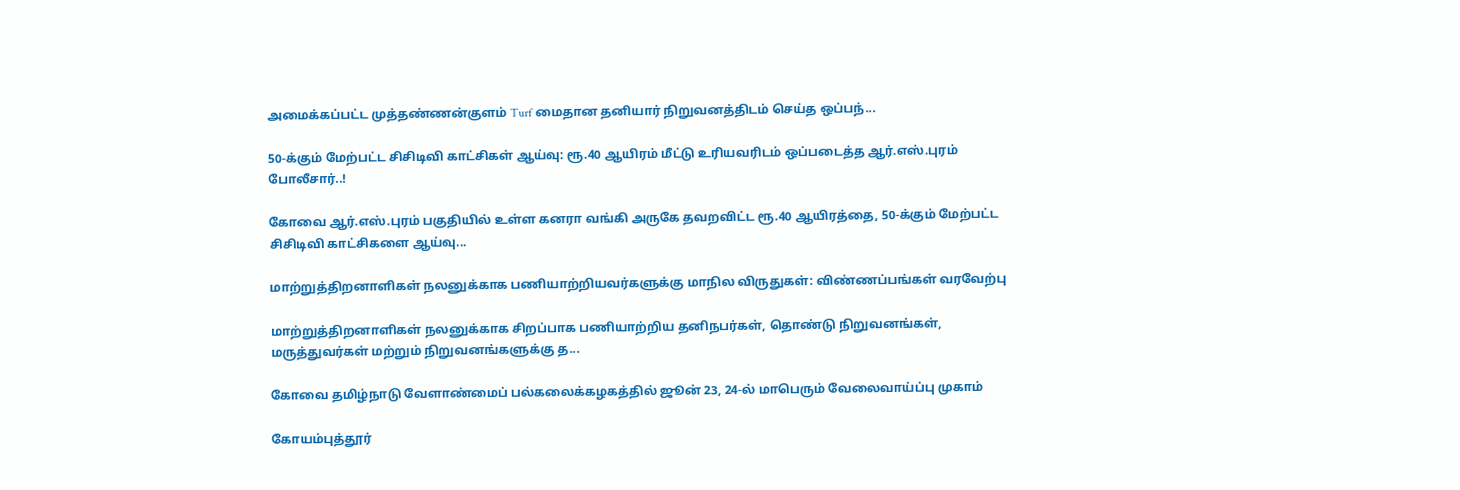அமைக்கப்பட்ட முத்தண்ணன்குளம் Turf மைதான தனியார் நிறுவனத்திடம் செய்த ஒப்பந்...

50-க்கும் மேற்பட்ட சிசிடிவி காட்சிகள் ஆய்வு: ரூ.40 ஆயிரம் மீட்டு உரியவரிடம் ஒப்படைத்த ஆர்.எஸ்.புரம் போலீசார்..!

கோவை ஆர்.எஸ்.புரம் பகுதியில் உள்ள கனரா வங்கி அருகே தவறவிட்ட ரூ.40 ஆயிரத்தை, 50-க்கும் மேற்பட்ட சிசிடிவி காட்சிகளை ஆய்வு...

மாற்றுத்திறனாளிகள் நலனுக்காக பணியாற்றியவர்களுக்கு மாநில விருதுகள்: விண்ணப்பங்கள் வரவேற்பு

மாற்றுத்திறனாளிகள் நலனுக்காக சிறப்பாக பணியாற்றிய தனிநபர்கள், தொண்டு நிறுவனங்கள், மருத்துவர்கள் மற்றும் நிறுவனங்களுக்கு த...

கோவை தமிழ்நாடு வேளாண்மைப் பல்கலைக்கழகத்தில் ஜூன் 23, 24-ல் மாபெரும் வேலைவாய்ப்பு முகாம்

கோயம்புத்தூர்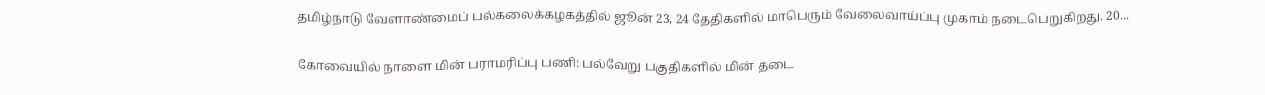தமிழ்நாடு வேளாண்மைப் பல்கலைக்கழகத்தில் ஜூன் 23, 24 தேதிகளில் மாபெரும் வேலைவாய்ப்பு முகாம் நடைபெறுகிறது. 20...

கோவையில் நாளை மின் பராமரிப்பு பணி: பல்வேறு பகுதிகளில் மின் தடை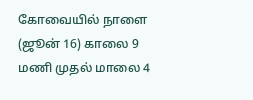கோவையில் நாளை (ஜூன் 16) காலை 9 மணி முதல் மாலை 4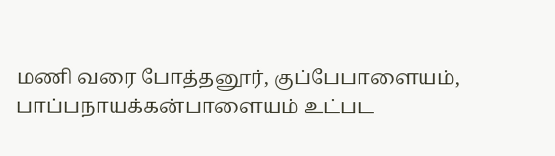மணி வரை போத்தனூர், குப்பேபாளையம், பாப்பநாயக்கன்பாளையம் உட்பட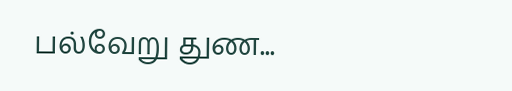பல்வேறு துண...